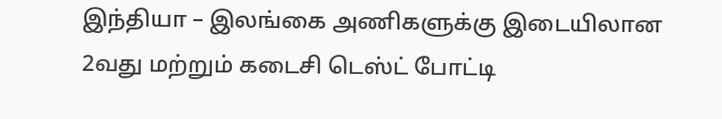இந்தியா – இலங்கை அணிகளுக்கு இடையிலான 2வது மற்றும் கடைசி டெஸ்ட் போட்டி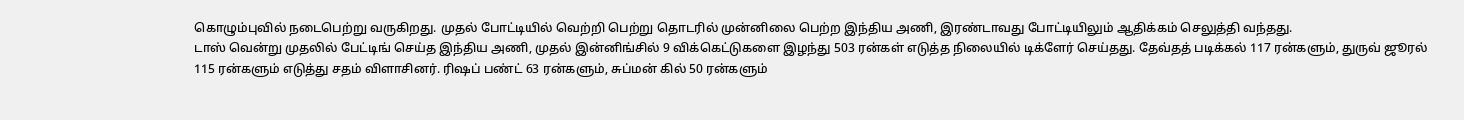கொழும்புவில் நடைபெற்று வருகிறது. முதல் போட்டியில் வெற்றி பெற்று தொடரில் முன்னிலை பெற்ற இந்திய அணி, இரண்டாவது போட்டியிலும் ஆதிக்கம் செலுத்தி வந்தது.
டாஸ் வென்று முதலில் பேட்டிங் செய்த இந்திய அணி, முதல் இன்னிங்சில் 9 விக்கெட்டுகளை இழந்து 503 ரன்கள் எடுத்த நிலையில் டிக்ளேர் செய்தது. தேவ்தத் படிக்கல் 117 ரன்களும், துருவ் ஜூரல் 115 ரன்களும் எடுத்து சதம் விளாசினர். ரிஷப் பண்ட் 63 ரன்களும், சுப்மன் கில் 50 ரன்களும்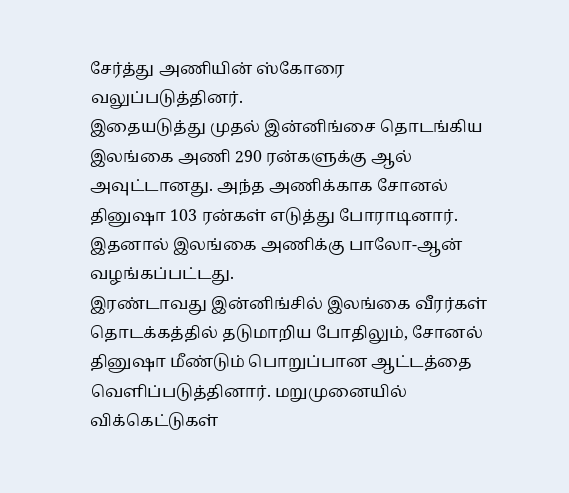சேர்த்து அணியின் ஸ்கோரை வலுப்படுத்தினர்.
இதையடுத்து முதல் இன்னிங்சை தொடங்கிய இலங்கை அணி 290 ரன்களுக்கு ஆல் அவுட்டானது. அந்த அணிக்காக சோனல் தினுஷா 103 ரன்கள் எடுத்து போராடினார். இதனால் இலங்கை அணிக்கு பாலோ-ஆன் வழங்கப்பட்டது.
இரண்டாவது இன்னிங்சில் இலங்கை வீரர்கள் தொடக்கத்தில் தடுமாறிய போதிலும், சோனல் தினுஷா மீண்டும் பொறுப்பான ஆட்டத்தை வெளிப்படுத்தினார். மறுமுனையில் விக்கெட்டுகள்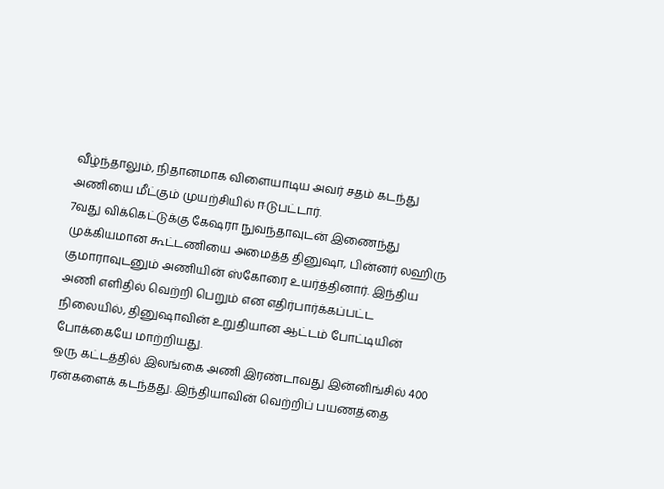வீழ்ந்தாலும், நிதானமாக விளையாடிய அவர் சதம் கடந்து அணியை மீட்கும் முயற்சியில் ஈடுபட்டார்.
7வது விக்கெட்டுக்கு கேஷரா நுவந்தாவுடன் இணைந்து முக்கியமான கூட்டணியை அமைத்த தினுஷா, பின்னர் லஹிரு குமாராவுடனும் அணியின் ஸ்கோரை உயர்த்தினார். இந்திய அணி எளிதில் வெற்றி பெறும் என எதிர்பார்க்கப்பட்ட நிலையில், தினுஷாவின் உறுதியான ஆட்டம் போட்டியின் போக்கையே மாற்றியது.
ஒரு கட்டத்தில் இலங்கை அணி இரண்டாவது இன்னிங்சில் 400 ரன்களைக் கடந்தது. இந்தியாவின் வெற்றிப் பயணத்தை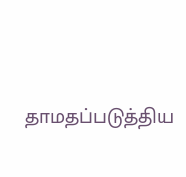தாமதப்படுத்திய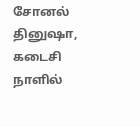சோனல் தினுஷா, கடைசி நாளில்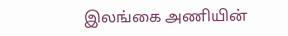இலங்கை அணியின்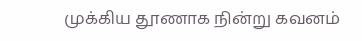முக்கிய தூணாக நின்று கவனம்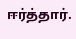ஈர்த்தார்.